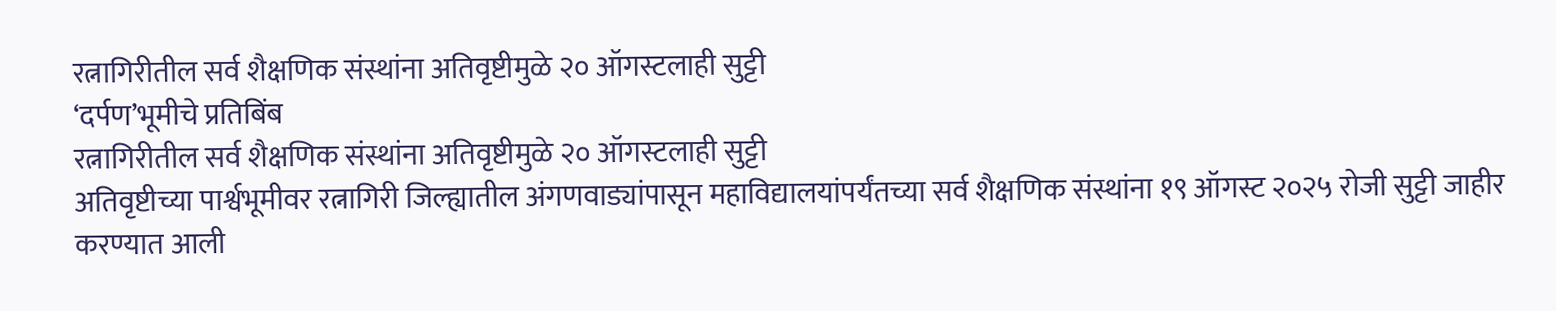रत्नागिरीतील सर्व शैक्षणिक संस्थांना अतिवृष्टीमुळे २० ऑगस्टलाही सुट्टी
‘दर्पण’भूमीचे प्रतिबिंब
रत्नागिरीतील सर्व शैक्षणिक संस्थांना अतिवृष्टीमुळे २० ऑगस्टलाही सुट्टी
अतिवृष्टीच्या पार्श्वभूमीवर रत्नागिरी जिल्ह्यातील अंगणवाड्यांपासून महाविद्यालयांपर्यंतच्या सर्व शैक्षणिक संस्थांना १९ ऑगस्ट २०२५ रोजी सुट्टी जाहीर करण्यात आली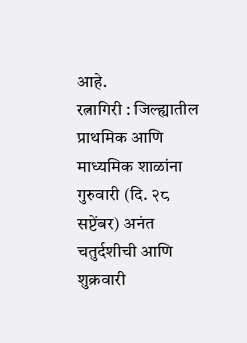आहे.
रत्नागिरी : जिल्ह्यातील प्राथमिक आणि माध्यमिक शाळांना गुरुवारी (दि. २८ सप्टेंबर) अनंत चतुर्दशीची आणि शुक्रवारी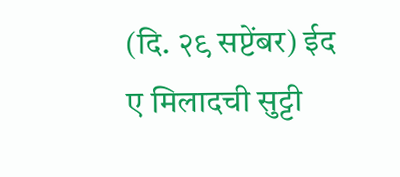(दि. २९ सप्टेंबर) ईद ए मिलादची सुट्टी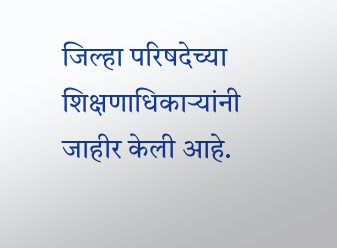जिल्हा परिषदेच्या शिक्षणाधिकाऱ्यांनी जाहीर केली आहे.